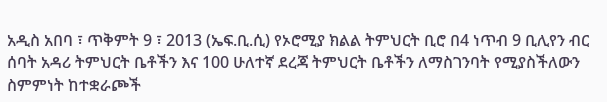አዲስ አበባ ፣ ጥቅምት 9 ፣ 2013 (ኤፍ.ቢ.ሲ) የኦሮሚያ ክልል ትምህርት ቢሮ በ4 ነጥብ 9 ቢሊየን ብር ሰባት አዳሪ ትምህርት ቤቶችን እና 100 ሁለተኛ ደረጃ ትምህርት ቤቶችን ለማስገንባት የሚያስችለውን ስምምነት ከተቋራጮች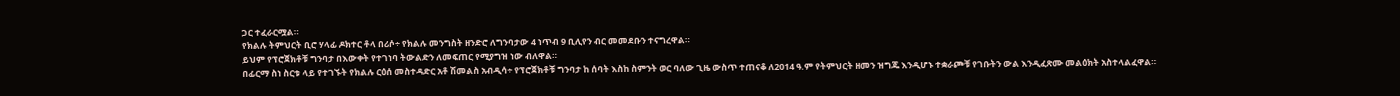ጋር ተፈራርሟል።
የክልሉ ትምህርት ቢሮ ሃላፊ ዶክተር ቶላ በሪሶ÷ የክልሉ መንግስት ዘንድሮ ለግንባታው 4 ነጥብ 9 ቢሊየን ብር መመደቡን ተናግረዋል።
ይህም የፕሮጀክቶቹ ግንባታ በእውቀት የተገነባ ትውልድን ለመፍጠር የሚያግዝ ነው ብለዋል።
በፊርማ ስነ ስርቱ ላይ የተገኙት የክልሉ ርዕሰ መስተዳድር አቶ ሽመልስ አብዲሳ÷ የፕሮጀክቶቹ ግንባታ ከ ሰባት እስከ ስምንት ወር ባለው ጊዜ ውስጥ ተጠናቆ ለ2014 ዓ.ም የትምህርት ዘመን ዝግጁ እንዲሆኑ ተቋራጮቹ የገቡትን ውል እንዲፈጽሙ መልዕክት አስተላልፈዋል።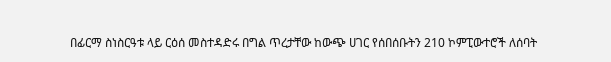በፊርማ ስነስርዓቱ ላይ ርዕሰ መስተዳድሩ በግል ጥረታቸው ከውጭ ሀገር የሰበሰቡትን 210 ኮምፒውተሮች ለሰባት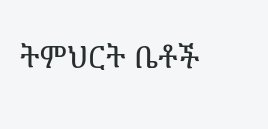ትምህርት ቤቶች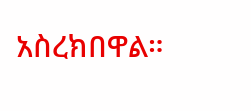አስረክበዋል።